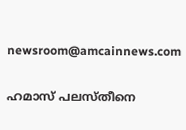newsroom@amcainnews.com

ഹമാസ് പലസ്തീനെ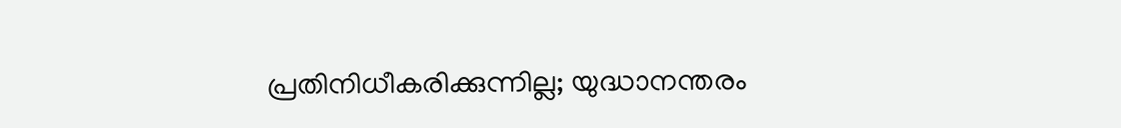പ്രതിനിധീകരിക്കുന്നില്ല; യുദ്ധാനന്തരം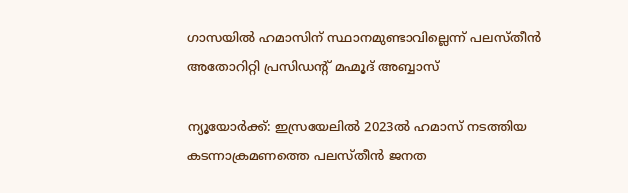ഗാസയിൽ ഹമാസിന് സ്ഥാനമുണ്ടാവില്ലെന്ന് പലസ്തീൻ അതോറിറ്റി പ്രസിഡന്റ് മഹ്മൂദ് അബ്ബാസ്

ന്യൂയോർക്ക്: ഇസ്രയേലിൽ 2023ൽ ഹമാസ് നടത്തിയ കടന്നാക്രമണത്തെ പലസ്തീൻ ജനത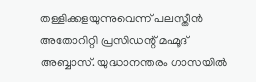തള്ളിക്കളയുന്നുവെന്ന് പലസ്തീൻ അതോറിറ്റി പ്രസിഡന്റ് മഹ്മൂദ് അബ്ബാസ്. യുദ്ധാനന്തരം ഗാസയിൽ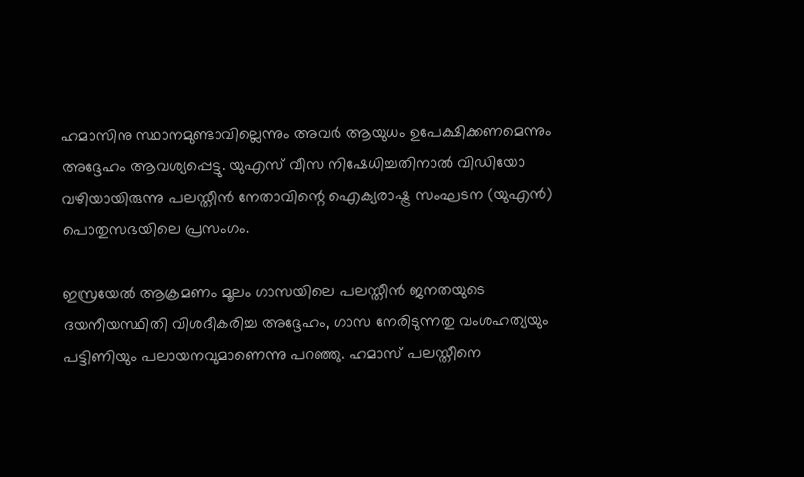ഹമാസിനു സ്ഥാനമുണ്ടാവില്ലെന്നും അവർ ആയുധം ഉപേക്ഷിക്കണമെന്നും അദ്ദേഹം ആവശ്യപ്പെട്ടു. യുഎസ് വീസ നിഷേധിച്ചതിനാൽ വിഡിയോ വഴിയായിരുന്നു പലസ്തീൻ നേതാവിന്റെ ഐക്യരാഷ്ട്ര സംഘടന (യുഎൻ) പൊതുസഭയിലെ പ്രസംഗം.

ഇസ്രയേൽ ആക്രമണം മൂലം ഗാസയിലെ പലസ്തീൻ ജനതയുടെ ദയനീയസ്ഥിതി വിശദീകരിച്ച അദ്ദേഹം, ഗാസ നേരിടുന്നതു വംശഹത്യയും പട്ടിണിയും പലായനവുമാണെന്നു പറഞ്ഞു. ഹമാസ് പലസ്തീനെ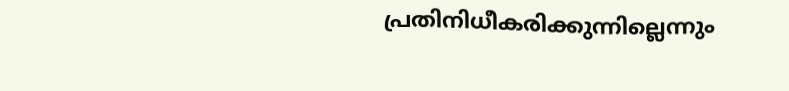പ്രതിനിധീകരിക്കുന്നില്ലെന്നും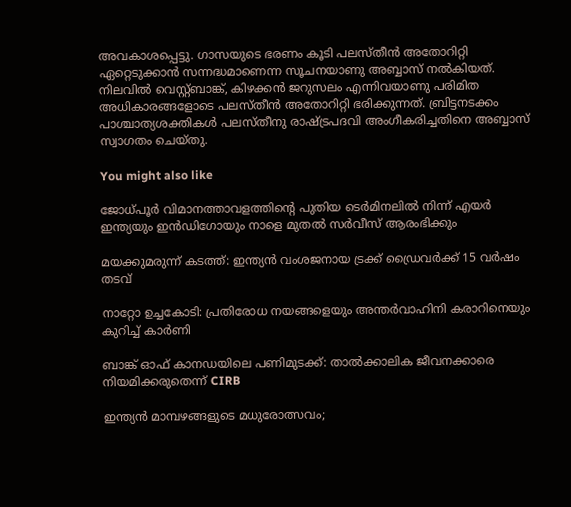അവകാശപ്പെട്ടു. ഗാസയുടെ ഭരണം കൂടി പലസ്തീൻ അതോറിറ്റി ഏറ്റെടുക്കാൻ സന്നദ്ധമാണെന്ന സൂചനയാണു അബ്ബാസ് നൽകിയത്. നിലവിൽ വെസ്റ്റ്ബാങ്ക്, കിഴക്കൻ ജറുസലം എന്നിവയാണു പരിമിത അധികാരങ്ങളോടെ പലസ്തീൻ അതോറിറ്റി ഭരിക്കുന്നത്. ബ്രിട്ടനടക്കം പാശ്ചാത്യശക്തികൾ പലസ്തീനു രാഷ്ട്രപദവി അംഗീകരിച്ചതിനെ അബ്ബാസ് സ്വാഗതം ചെയ്തു.

You might also like

ജോധ്പൂർ വിമാനത്താവളത്തിന്റെ പുതിയ ടെർമിനലിൽ നിന്ന് എയർ ഇന്ത്യയും ഇൻഡിഗോയും നാളെ മുതൽ സർവീസ് ആരംഭിക്കും

മയക്കുമരുന്ന് കടത്ത്: ഇന്ത്യൻ വംശജനായ ട്രക്ക് ഡ്രൈവർക്ക് 15 വർഷം തടവ്

നാറ്റോ ഉച്ചകോടി: പ്രതിരോധ നയങ്ങളെയും അന്തർവാഹിനി കരാറിനെയും കുറിച്ച് കാർണി

ബാങ്ക് ഓഫ് കാനഡയിലെ പണിമുടക്ക്: താൽക്കാലിക ജീവനക്കാരെ നിയമിക്കരുതെന്ന് CIRB

ഇന്ത്യൻ മാമ്പഴങ്ങളുടെ മധുരോത്സവം;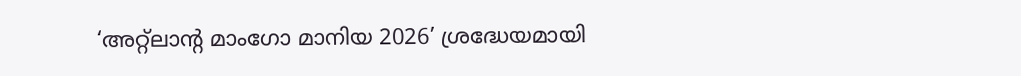‘അറ്റ്‌ലാന്‍റ മാംഗോ മാനിയ 2026’ ശ്രദ്ധേയമായി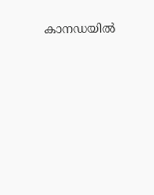കാനഡയിൽ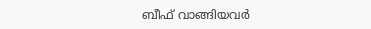ബീഫ് വാങ്ങിയവർ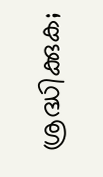ശ്രദ്ധിക്കുക;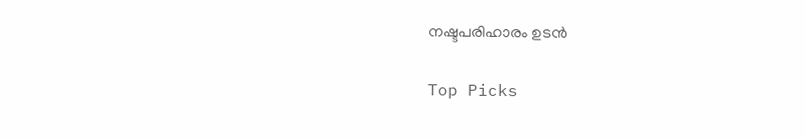നഷ്ടപരിഹാരം ഉടൻ

Top Picks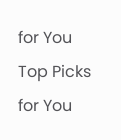for You
Top Picks for You